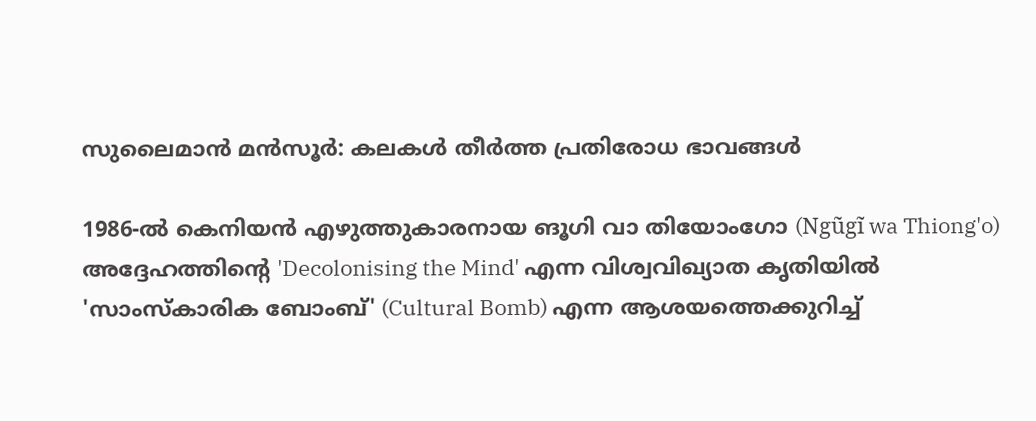സുലൈമാൻ മൻസൂർ: കലകൾ തീർത്ത പ്രതിരോധ ഭാവങ്ങള്‍

1986-ൽ കെനിയൻ എഴുത്തുകാരനായ ങൂഗി വാ തിയോംഗോ (Ngũgĩ wa Thiong'o) അദ്ദേഹത്തിന്റെ 'Decolonising the Mind' എന്ന വിശ്വവിഖ്യാത കൃതിയിൽ 'സാംസ്കാരിക ബോംബ്' (Cultural Bomb) എന്ന ആശയത്തെക്കുറിച്ച്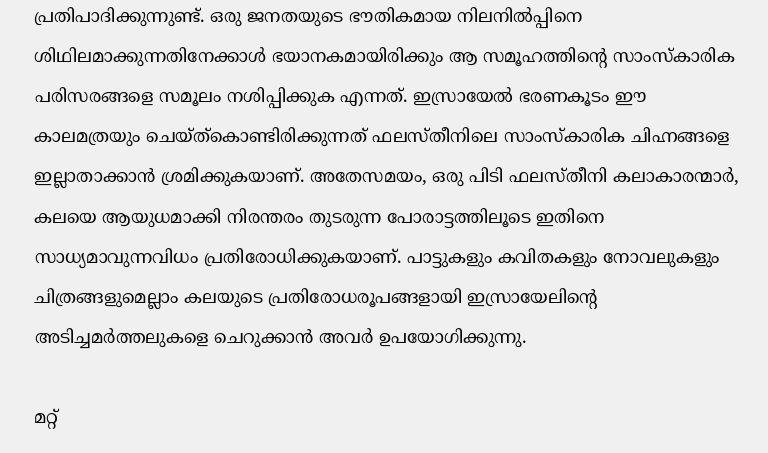പ്രതിപാദിക്കുന്നുണ്ട്. ഒരു ജനതയുടെ ഭൗതികമായ നിലനിൽപ്പിനെ ശിഥിലമാക്കുന്നതിനേക്കാൾ ഭയാനകമായിരിക്കും ആ സമൂഹത്തിന്റെ സാംസ്കാരിക പരിസരങ്ങളെ സമൂലം നശിപ്പിക്കുക എന്നത്. ഇസ്രായേൽ ഭരണകൂടം ഈ കാലമത്രയും ചെയ്ത്കൊണ്ടിരിക്കുന്നത് ഫലസ്തീനിലെ സാംസ്കാരിക ചിഹ്നങ്ങളെ ഇല്ലാതാക്കാൻ ശ്രമിക്കുകയാണ്. അതേസമയം, ഒരു പിടി ഫലസ്തീനി കലാകാരന്മാര്‍, കലയെ ആയുധമാക്കി നിരന്തരം തുടരുന്ന പോരാട്ടത്തിലൂടെ ഇതിനെ സാധ്യമാവുന്നവിധം പ്രതിരോധിക്കുകയാണ്. പാട്ടുകളും കവിതകളും നോവലുകളും ചിത്രങ്ങളുമെല്ലാം കലയുടെ പ്രതിരോധരൂപങ്ങളായി ഇസ്രായേലിന്റെ അടിച്ചമർത്തലുകളെ ചെറുക്കാൻ അവർ ഉപയോഗിക്കുന്നു.

മറ്റ്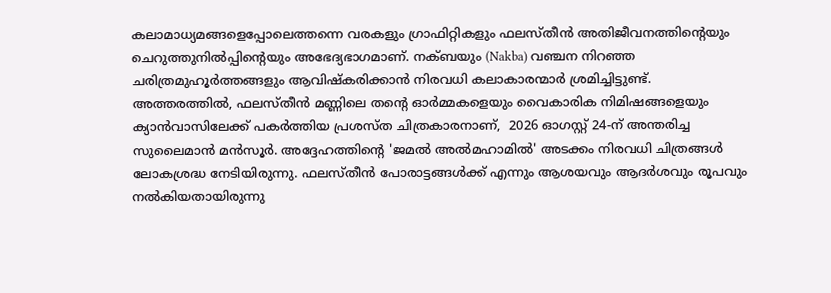കലാമാധ്യമങ്ങളെപ്പോലെത്തന്നെ വരകളും ഗ്രാഫിറ്റികളും ഫലസ്തീൻ അതിജീവനത്തിന്റെയും ചെറുത്തുനിൽപ്പിന്റെയും അഭേദ്യഭാഗമാണ്. നക്ബയും (Nakba) വഞ്ചന നിറഞ്ഞ ചരിത്രമുഹൂർത്തങ്ങളും ആവിഷ്കരിക്കാൻ നിരവധി കലാകാരന്മാർ ശ്രമിച്ചിട്ടുണ്ട്. അത്തരത്തില്‍, ഫലസ്തീൻ മണ്ണിലെ തന്റെ ഓർമ്മകളെയും വൈകാരിക നിമിഷങ്ങളെയും ക്യാൻവാസിലേക്ക് പകർത്തിയ പ്രശസ്ത ചിത്രകാരനാണ്,  2026 ഓഗസ്റ്റ് 24-ന് അന്തരിച്ച സുലൈമാൻ മൻസൂർ. അദ്ദേഹത്തിന്റെ 'ജമൽ അൽമഹാമിൽ' അടക്കം നിരവധി ചിത്രങ്ങൾ ലോകശ്രദ്ധ നേടിയിരുന്നു. ഫലസ്തീൻ പോരാട്ടങ്ങൾക്ക് എന്നും ആശയവും ആദർശവും രൂപവും നൽകിയതായിരുന്നു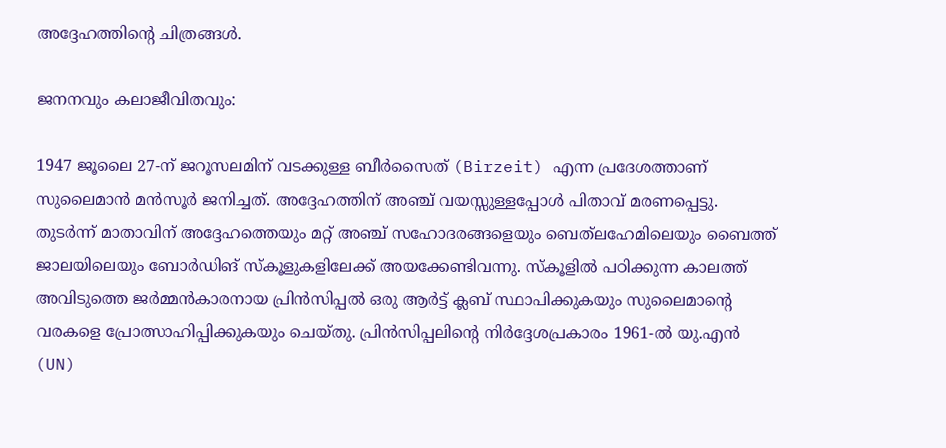അദ്ദേഹത്തിന്റെ ചിത്രങ്ങൾ.

ജനനവും കലാജീവിതവും:

1947 ജൂലൈ 27-ന് ജറൂസലമിന് വടക്കുള്ള ബീർസൈത് (Birzeit) എന്ന പ്രദേശത്താണ് സുലൈമാൻ മൻസൂർ ജനിച്ചത്. അദ്ദേഹത്തിന് അഞ്ച് വയസ്സുള്ളപ്പോൾ പിതാവ് മരണപ്പെട്ടു. തുടർന്ന് മാതാവിന് അദ്ദേഹത്തെയും മറ്റ് അഞ്ച് സഹോദരങ്ങളെയും ബെത്‌ലഹേമിലെയും ബൈത്ത് ജാലയിലെയും ബോർഡിങ് സ്കൂളുകളിലേക്ക് അയക്കേണ്ടിവന്നു. സ്കൂളിൽ പഠിക്കുന്ന കാലത്ത് അവിടുത്തെ ജർമ്മൻകാരനായ പ്രിൻസിപ്പൽ ഒരു ആർട്ട് ക്ലബ് സ്ഥാപിക്കുകയും സുലൈമാന്റെ വരകളെ പ്രോത്സാഹിപ്പിക്കുകയും ചെയ്തു. പ്രിൻസിപ്പലിന്റെ നിർദ്ദേശപ്രകാരം 1961-ൽ യു.എൻ (UN)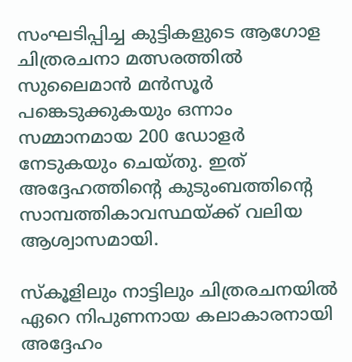സംഘടിപ്പിച്ച കുട്ടികളുടെ ആഗോള ചിത്രരചനാ മത്സരത്തിൽ സുലൈമാൻ മൻസൂർ പങ്കെടുക്കുകയും ഒന്നാം സമ്മാനമായ 200 ഡോളർ നേടുകയും ചെയ്തു. ഇത് അദ്ദേഹത്തിന്റെ കുടുംബത്തിന്റെ സാമ്പത്തികാവസ്ഥയ്ക്ക് വലിയ ആശ്വാസമായി.

സ്കൂളിലും നാട്ടിലും ചിത്രരചനയിൽ ഏറെ നിപുണനായ കലാകാരനായി അദ്ദേഹം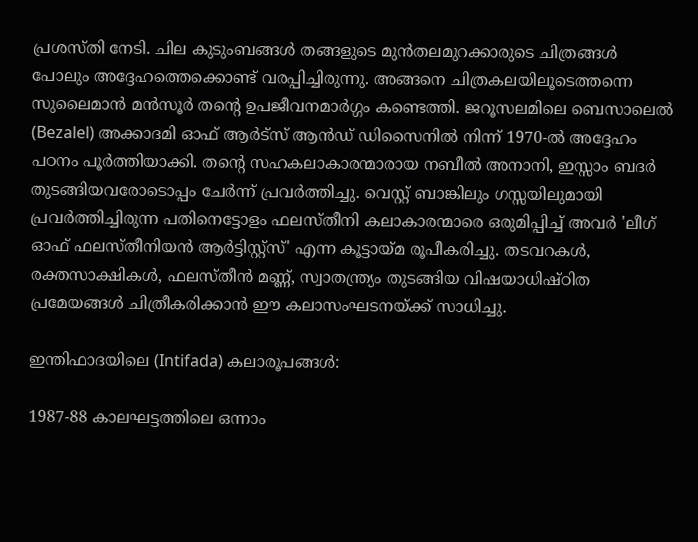പ്രശസ്തി നേടി. ചില കുടുംബങ്ങൾ തങ്ങളുടെ മുൻതലമുറക്കാരുടെ ചിത്രങ്ങൾ പോലും അദ്ദേഹത്തെക്കൊണ്ട് വരപ്പിച്ചിരുന്നു. അങ്ങനെ ചിത്രകലയിലൂടെത്തന്നെ സുലൈമാൻ മൻസൂർ തന്റെ ഉപജീവനമാർഗ്ഗം കണ്ടെത്തി. ജറൂസലമിലെ ബെസാലെൽ (Bezalel) അക്കാദമി ഓഫ് ആർട്സ് ആൻഡ് ഡിസൈനിൽ നിന്ന് 1970-ൽ അദ്ദേഹം പഠനം പൂർത്തിയാക്കി. തന്റെ സഹകലാകാരന്മാരായ നബീൽ അനാനി, ഇസ്സാം ബദർ തുടങ്ങിയവരോടൊപ്പം ചേർന്ന് പ്രവർത്തിച്ചു. വെസ്റ്റ് ബാങ്കിലും ഗസ്സയിലുമായി പ്രവർത്തിച്ചിരുന്ന പതിനെട്ടോളം ഫലസ്തീനി കലാകാരന്മാരെ ഒരുമിപ്പിച്ച് അവർ 'ലീഗ് ഓഫ് ഫലസ്തീനിയൻ ആർട്ടിസ്റ്റ്സ്' എന്ന കൂട്ടായ്മ രൂപീകരിച്ചു. തടവറകൾ, രക്തസാക്ഷികൾ, ഫലസ്തീൻ മണ്ണ്, സ്വാതന്ത്ര്യം തുടങ്ങിയ വിഷയാധിഷ്ഠിത പ്രമേയങ്ങൾ ചിത്രീകരിക്കാൻ ഈ കലാസംഘടനയ്ക്ക് സാധിച്ചു.

ഇന്തിഫാദയിലെ (Intifada) കലാരൂപങ്ങൾ:

1987-88 കാലഘട്ടത്തിലെ ഒന്നാം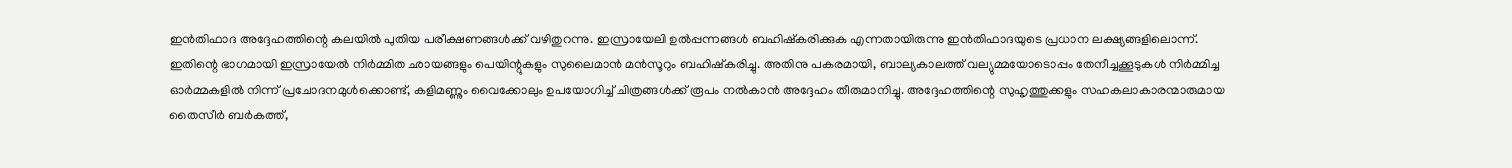ഇന്‍തിഫാദ അദ്ദേഹത്തിന്റെ കലയിൽ പുതിയ പരീക്ഷണങ്ങൾക്ക് വഴിതുറന്നു. ഇസ്രായേലി ഉൽപ്പന്നങ്ങൾ ബഹിഷ്കരിക്കുക എന്നതായിരുന്നു ഇന്‍തിഫാദയുടെ പ്രധാന ലക്ഷ്യങ്ങളിലൊന്ന്. ഇതിന്റെ ഭാഗമായി ഇസ്രായേൽ നിർമ്മിത ഛായങ്ങളും പെയിന്റുകളും സുലൈമാൻ മൻസൂറും ബഹിഷ്കരിച്ചു. അതിനു പകരമായി, ബാല്യകാലത്ത് വല്യുമ്മയോടൊപ്പം തേനീച്ചക്കൂടുകൾ നിർമ്മിച്ച ഓർമ്മകളിൽ നിന്ന് പ്രചോദനമുൾക്കൊണ്ട്, കളിമണ്ണും വൈക്കോലും ഉപയോഗിച്ച് ചിത്രങ്ങൾക്ക് രൂപം നൽകാൻ അദ്ദേഹം തീരുമാനിച്ചു. അദ്ദേഹത്തിന്റെ സുഹൃത്തുക്കളും സഹകലാകാരന്മാരുമായ തൈസീർ ബർകത്ത്,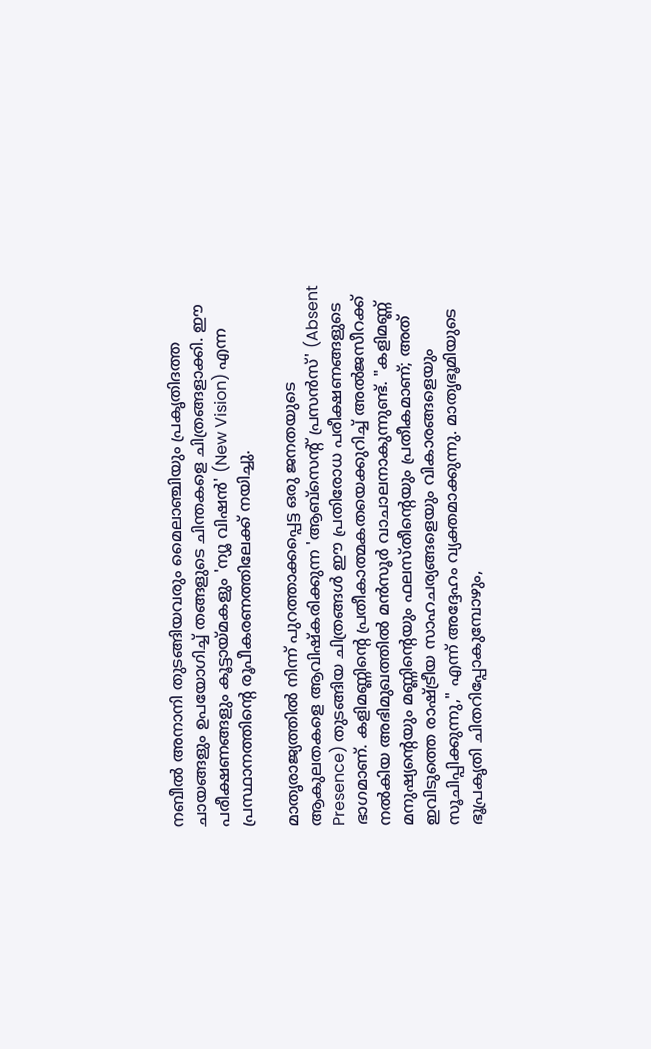നബീൽ അനാനി തുടങ്ങിയവരും മൈലാഞ്ചിയും പ്രകൃതിദത്ത ചായങ്ങളും ഉപയോഗിച്ച് തങ്ങളുടെ ചിന്തകളെ ചിത്രങ്ങളാക്കി. ഈ പരീക്ഷണങ്ങളും കൂട്ടായ്മകളും 'ന്യൂ വിഷൻ' (New Vision) എന്ന പ്രസ്ഥാനത്തിന്റെ രൂപീകരണത്തിലേക്ക് നയിച്ചു.

മാതൃരാജ്യത്തിൽ നിന്ന് പുറത്താക്കപ്പെട്ട ഒരു ജനതയുടെ ആകുലതകളെ ആവിഷ്കരിക്കുന്ന 'ആബ്സെന്റ് പ്രസൻസ്' (Absent Presence) തുടങ്ങിയ ചിത്രങ്ങൾ ഈ പ്രതിരോധ പരീക്ഷണങ്ങളുടെ ഭാഗമാണ്. കളിമണ്ണിന്റെ പ്രതീകാത്മകതയെക്കുറിച്ച് അൽജസീറക്ക് നൽകിയ അഭിമുഖത്തിൽ മൻസൂർ വാചാലനാകുന്നുണ്ട്. "കളിമണ്ണ് മനുഷ്യന്റെയും മണ്ണിന്റെയും ഫലസ്തീന്റെയും പ്രതീകമാണ്; അത് ഇവിടുത്തെ രാഷ്ട്രീയ സാഹചര്യങ്ങളെയും വികാരങ്ങളെയും സൂചിപ്പിക്കുന്നു," എന്ന് അദ്ദേഹം വ്യക്തമാക്കുന്നു. മാതൃഭൂമിയുടെ ഭൂപ്രകൃതി ചിതറിപ്പോകുമ്പോഴും,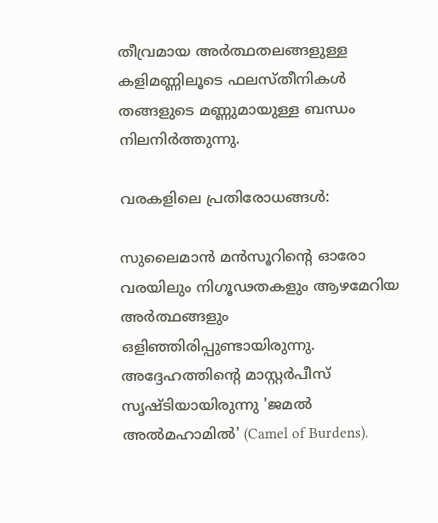തീവ്രമായ അർത്ഥതലങ്ങളുള്ള കളിമണ്ണിലൂടെ ഫലസ്തീനികൾ തങ്ങളുടെ മണ്ണുമായുള്ള ബന്ധം നിലനിർത്തുന്നു.

വരകളിലെ പ്രതിരോധങ്ങൾ:

സുലൈമാൻ മൻസൂറിന്റെ ഓരോ വരയിലും നിഗൂഢതകളും ആഴമേറിയ അർത്ഥങ്ങളും ഒളിഞ്ഞിരിപ്പുണ്ടായിരുന്നു. അദ്ദേഹത്തിന്റെ മാസ്റ്റർപീസ് സൃഷ്ടിയായിരുന്നു 'ജമൽ അൽമഹാമിൽ' (Camel of Burdens).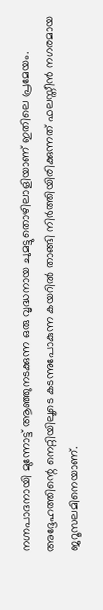നഗ്നപാദനായി മുന്നോട്ട് ആഞ്ഞുനടക്കുന്ന ഒരു വൃദ്ധനായ ചുമട്ടുതൊഴിലാളിയാണ് ഇതിലെ പ്രമേയം. അദ്ദേഹത്തിന്റെ നെറ്റിയിലൂടെ കടന്നുപോകുന്ന കയറിൽ താങ്ങി നിർത്തിയിരിക്കുന്നത് ഫലസ്തീൻ നഗരമായ ജറൂസലമിനെയാണ്.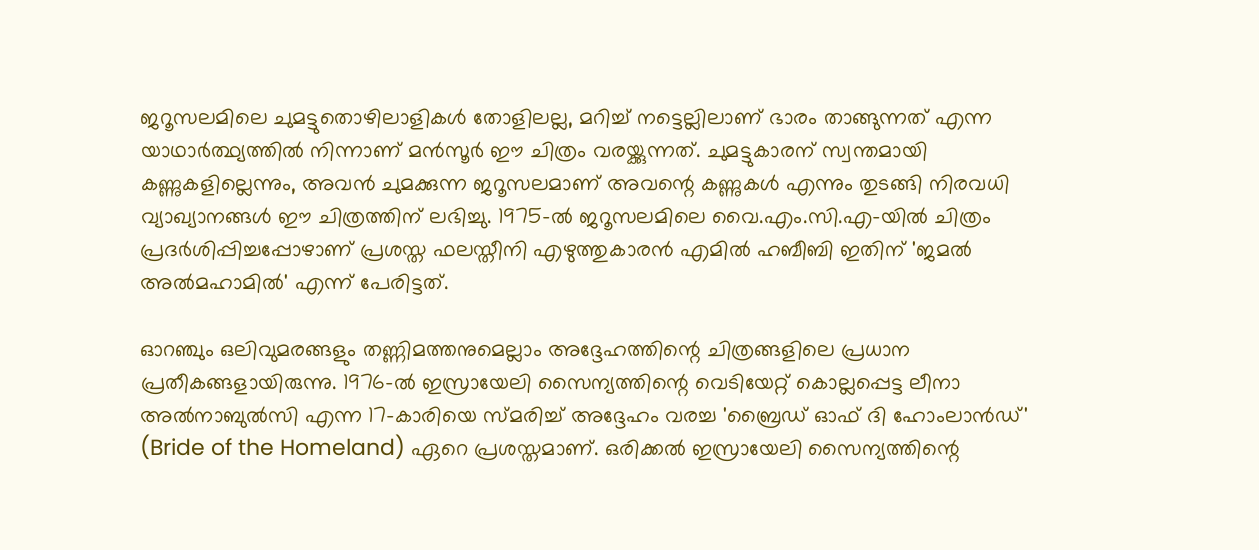ജറൂസലമിലെ ചുമട്ടുതൊഴിലാളികൾ തോളിലല്ല, മറിച്ച് നട്ടെല്ലിലാണ് ഭാരം താങ്ങുന്നത് എന്ന യാഥാർത്ഥ്യത്തിൽ നിന്നാണ് മൻസൂർ ഈ ചിത്രം വരയ്ക്കുന്നത്. ചുമട്ടുകാരന് സ്വന്തമായി കണ്ണുകളില്ലെന്നും, അവൻ ചുമക്കുന്ന ജറൂസലമാണ് അവന്റെ കണ്ണുകൾ എന്നും തുടങ്ങി നിരവധി വ്യാഖ്യാനങ്ങൾ ഈ ചിത്രത്തിന് ലഭിച്ചു. 1975-ൽ ജറൂസലമിലെ വൈ.എം.സി.എ-യിൽ ചിത്രം പ്രദർശിപ്പിച്ചപ്പോഴാണ് പ്രശസ്ത ഫലസ്തീനി എഴുത്തുകാരൻ എമിൽ ഹബീബി ഇതിന് 'ജമൽ അൽമഹാമിൽ' എന്ന് പേരിട്ടത്.

ഓറഞ്ചും ഒലിവുമരങ്ങളും തണ്ണിമത്തനുമെല്ലാം അദ്ദേഹത്തിന്റെ ചിത്രങ്ങളിലെ പ്രധാന പ്രതീകങ്ങളായിരുന്നു. 1976-ൽ ഇസ്രായേലി സൈന്യത്തിന്റെ വെടിയേറ്റ് കൊല്ലപ്പെട്ട ലീനാ അല്‍നാബുൽസി എന്ന 17-കാരിയെ സ്മരിച്ച് അദ്ദേഹം വരച്ച 'ബ്രൈഡ് ഓഫ് ദി ഹോംലാൻഡ്' (Bride of the Homeland) ഏറെ പ്രശസ്തമാണ്. ഒരിക്കൽ ഇസ്രായേലി സൈന്യത്തിന്റെ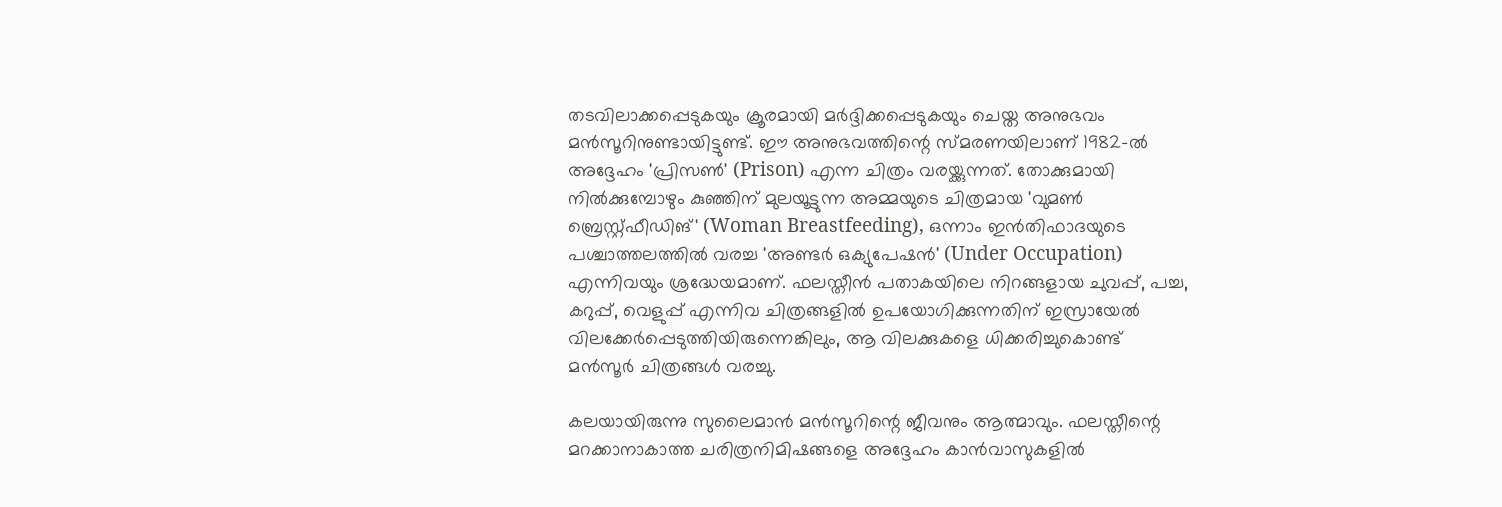തടവിലാക്കപ്പെടുകയും ക്രൂരമായി മർദ്ദിക്കപ്പെടുകയും ചെയ്ത അനുഭവം മൻസൂറിനുണ്ടായിട്ടുണ്ട്. ഈ അനുഭവത്തിന്റെ സ്മരണയിലാണ് 1982-ൽ അദ്ദേഹം 'പ്രിസൺ' (Prison) എന്ന ചിത്രം വരയ്ക്കുന്നത്. തോക്കുമായി നില്‍ക്കുമ്പോഴും കുഞ്ഞിന് മുലയൂട്ടുന്ന അമ്മയുടെ ചിത്രമായ 'വുമൺ ബ്രെസ്റ്റ്ഫീഡിങ്' (Woman Breastfeeding), ഒന്നാം ഇന്‍തിഫാദയുടെ പശ്ചാത്തലത്തിൽ വരച്ച 'അണ്ടർ ഒക്യുപേഷൻ' (Under Occupation) എന്നിവയും ശ്രദ്ധേയമാണ്. ഫലസ്തീൻ പതാകയിലെ നിറങ്ങളായ ചുവപ്പ്, പച്ച, കറുപ്പ്, വെളുപ്പ് എന്നിവ ചിത്രങ്ങളിൽ ഉപയോഗിക്കുന്നതിന് ഇസ്രായേൽ വിലക്കേർപ്പെടുത്തിയിരുന്നെങ്കിലും, ആ വിലക്കുകളെ ധിക്കരിച്ചുകൊണ്ട് മൻസൂർ ചിത്രങ്ങൾ വരച്ചു.

കലയായിരുന്നു സുലൈമാൻ മൻസൂറിന്റെ ജീവനും ആത്മാവും. ഫലസ്തീന്റെ മറക്കാനാകാത്ത ചരിത്രനിമിഷങ്ങളെ അദ്ദേഹം കാൻവാസുകളിൽ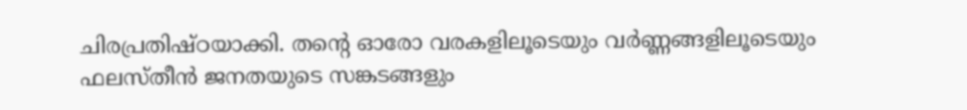ചിരപ്രതിഷ്ഠയാക്കി. തന്റെ ഓരോ വരകളിലൂടെയും വർണ്ണങ്ങളിലൂടെയും ഫലസ്തീൻ ജനതയുടെ സങ്കടങ്ങളും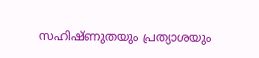സഹിഷ്ണുതയും പ്രത്യാശയും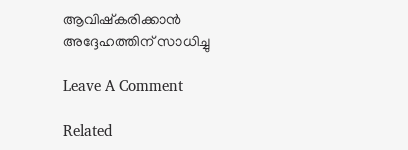ആവിഷ്കരിക്കാൻ അദ്ദേഹത്തിന് സാധിച്ചു

Leave A Comment

Related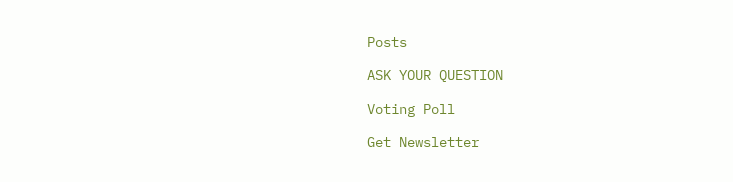Posts

ASK YOUR QUESTION

Voting Poll

Get Newsletter